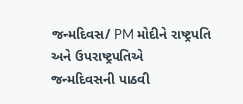જન્મદિવસ/ PM મોદીને રાષ્ટ્રપતિ અને ઉપરાષ્ટ્રપતિએ જન્મદિવસની પાઠવી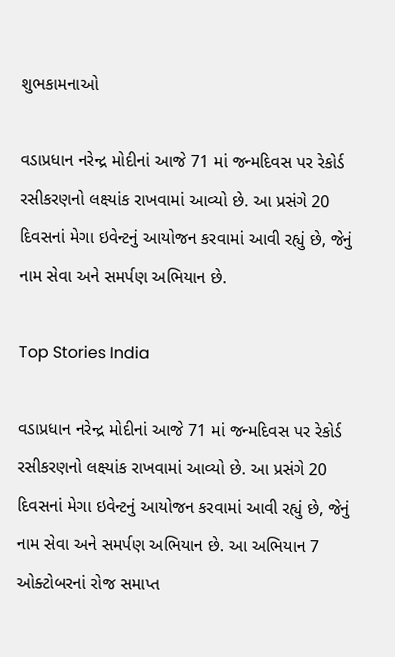શુભકામનાઓ

વડાપ્રધાન નરેન્દ્ર મોદીનાં આજે 71 માં જન્મદિવસ પર રેકોર્ડ રસીકરણનો લક્ષ્યાંક રાખવામાં આવ્યો છે. આ પ્રસંગે 20 દિવસનાં મેગા ઇવેન્ટનું આયોજન કરવામાં આવી રહ્યું છે, જેનું નામ સેવા અને સમર્પણ અભિયાન છે.

Top Stories India

વડાપ્રધાન નરેન્દ્ર મોદીનાં આજે 71 માં જન્મદિવસ પર રેકોર્ડ રસીકરણનો લક્ષ્યાંક રાખવામાં આવ્યો છે. આ પ્રસંગે 20 દિવસનાં મેગા ઇવેન્ટનું આયોજન કરવામાં આવી રહ્યું છે, જેનું નામ સેવા અને સમર્પણ અભિયાન છે. આ અભિયાન 7 ઓક્ટોબરનાં રોજ સમાપ્ત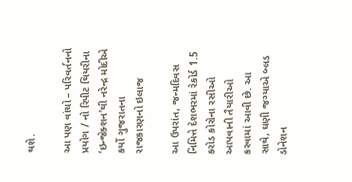થશે.

આ પણ વાંચો – પરિવર્તનનો પ્રયોગ / નો રિપીટ થિયરીના ‘ઇન્જેક્શન’થી નરેન્દ્ર મોદીએ કર્યો ગુજરાતના રાજકારણનો ઇલાજ

આ ઉપરાંત, જન્મદિવસ નિમિત્તે દેશભરમાં રેકોર્ડ 1.5 કરોડ કોરોના રસીઓ આપવાની તૈયારીઓ કરવામાં આવી છે. આ સાથે, ઘણી જગ્યાએ બ્લડ ડોનેશન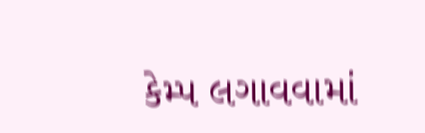કેમ્પ લગાવવામાં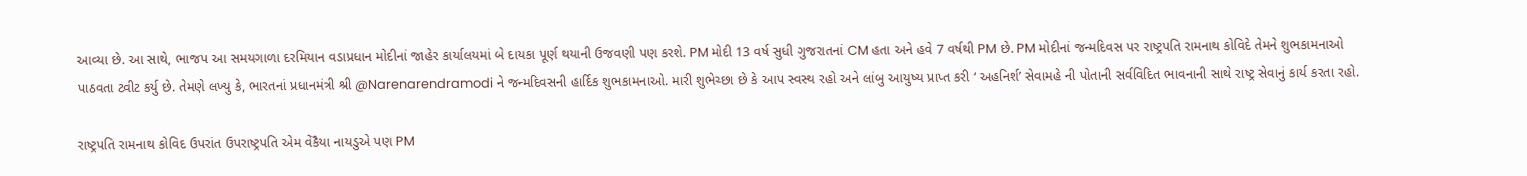આવ્યા છે. આ સાથે, ભાજપ આ સમયગાળા દરમિયાન વડાપ્રધાન મોદીનાં જાહેર કાર્યાલયમાં બે દાયકા પૂર્ણ થયાની ઉજવણી પણ કરશે. PM મોદી 13 વર્ષ સુધી ગુજરાતનાં CM હતા અને હવે 7 વર્ષથી PM છે. PM મોદીનાં જન્મદિવસ પર રાષ્ટ્રપતિ રામનાથ કોવિદે તેમને શુભકામનાઓ પાઠવતા ટ્વીટ કર્યુ છે. તેમણે લખ્યુ કે, ભારતનાં પ્રધાનમંત્રી શ્રી @Narenarendramodi ને જન્મદિવસની હાર્દિક શુભકામનાઓ. મારી શુભેચ્છા છે કે આપ સ્વસ્થ રહો અને લાંબુ આયુષ્ય પ્રાપ્ત કરી ‘ અહનિર્શ’ સેવામહે ની પોતાની સર્વવિદિત ભાવનાની સાથે રાષ્ટ્ર સેવાનું કાર્ય કરતા રહો.

રાષ્ટ્રપતિ રામનાથ કોવિદ ઉપરાંત ઉપરાષ્ટ્રપતિ એમ વેંકૈયા નાયડુએ પણ PM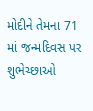મોદીને તેમના 71 માં જન્મદિવસ પર શુભેચ્છાઓ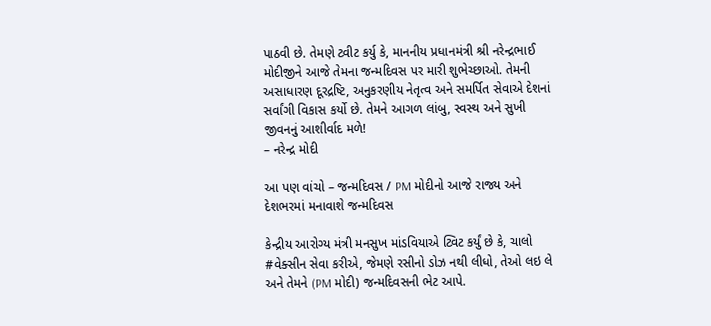પાઠવી છે. તેમણે ટ્વીટ કર્યુ કે, માનનીય પ્રધાનમંત્રી શ્રી નરેન્દ્રભાઈ મોદીજીને આજે તેમના જન્મદિવસ પર મારી શુભેચ્છાઓ. તેમની અસાધારણ દૂરદ્રષ્ટિ, અનુકરણીય નેતૃત્વ અને સમર્પિત સેવાએ દેશનાં સર્વાંગી વિકાસ કર્યો છે. તેમને આગળ લાંબુ, સ્વસ્થ અને સુખી જીવનનું આશીર્વાદ મળે!
– નરેન્દ્ર મોદી

આ પણ વાંચો – જન્મદિવસ / PM મોદીનો આજે રાજ્ય અને દેશભરમાં મનાવાશે જન્મદિવસ

કેન્દ્રીય આરોગ્ય મંત્રી મનસુખ માંડવિયાએ ટ્વિટ કર્યું છે કે, ચાલો #વેક્સીન સેવા કરીએ, જેમણે રસીનો ડોઝ નથી લીધો, તેઓ લઇ લે અને તેમને (PM મોદી) જન્મદિવસની ભેટ આપે.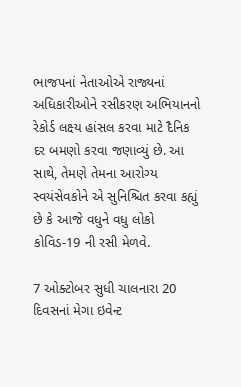ભાજપનાં નેતાઓએ રાજ્યનાં અધિકારીઓને રસીકરણ અભિયાનનો રેકોર્ડ લક્ષ્ય હાંસલ કરવા માટે દૈનિક દર બમણો કરવા જણાવ્યું છે. આ સાથે, તેમણે તેમના આરોગ્ય સ્વયંસેવકોને એ સુનિશ્ચિત કરવા કહ્યું છે કે આજે વધુને વધુ લોકો કોવિડ-19 ની રસી મેળવે.

7 ઓક્ટોબર સુધી ચાલનારા 20 દિવસનાં મેગા ઇવેન્ટ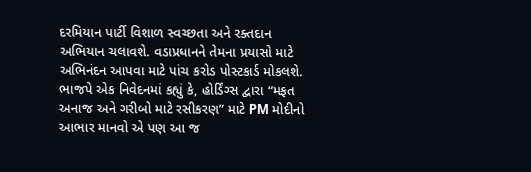દરમિયાન પાર્ટી વિશાળ સ્વચ્છતા અને રક્તદાન અભિયાન ચલાવશે. વડાપ્રધાનને તેમના પ્રયાસો માટે અભિનંદન આપવા માટે પાંચ કરોડ પોસ્ટકાર્ડ મોકલશે. ભાજપે એક નિવેદનમાં કહ્યું કે, હોર્ડિંગ્સ દ્વારા “મફત અનાજ અને ગરીબો માટે રસીકરણ” માટે PM મોદીનો આભાર માનવો એ પણ આ જ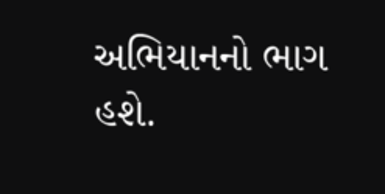અભિયાનનો ભાગ હશે.